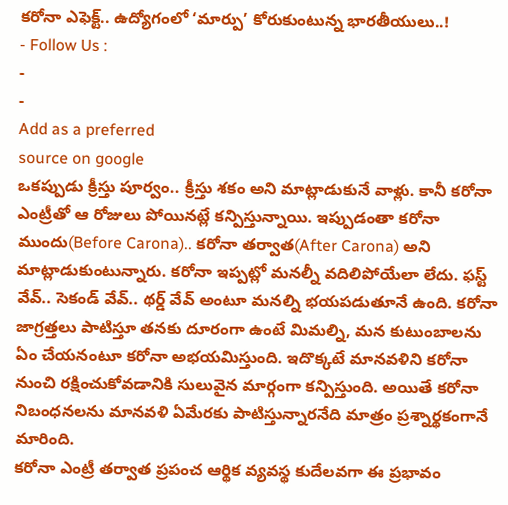కరోనా ఎఫెక్ట్.. ఉద్యోగంలో ‘మార్పు’ కోరుకుంటున్న భారతీయులు..!
- Follow Us :
-
-
Add as a preferred
source on google
ఒకప్పుడు క్రీస్తు పూర్వం.. క్రీస్తు శకం అని మాట్లాడుకునే వాళ్లు. కానీ కరోనా ఎంట్రీతో ఆ రోజులు పోయినట్లే కన్పిస్తున్నాయి. ఇప్పుడంతా కరోనా ముందు(Before Carona).. కరోనా తర్వాత(After Carona) అని మాట్లాడుకుంటున్నారు. కరోనా ఇప్పట్లో మనల్నీ వదిలిపోయేలా లేదు. ఫస్ట్ వేవ్.. సెకండ్ వేవ్.. థర్డ్ వేవ్ అంటూ మనల్ని భయపడుతూనే ఉంది. కరోనా జాగ్రత్తలు పాటిస్తూ తనకు దూరంగా ఉంటే మిమల్ని, మన కుటుంబాలను ఏం చేయనంటూ కరోనా అభయమిస్తుంది. ఇదొక్కటే మానవళిని కరోనా నుంచి రక్షించుకోవడానికి సులువైన మార్గంగా కన్పిస్తుంది. అయితే కరోనా నిబంధనలను మానవళి ఏమేరకు పాటిస్తున్నారనేది మాత్రం ప్రశ్నార్థకంగానే మారింది.
కరోనా ఎంట్రీ తర్వాత ప్రపంచ ఆర్థిక వ్యవస్థ కుదేలవగా ఈ ప్రభావం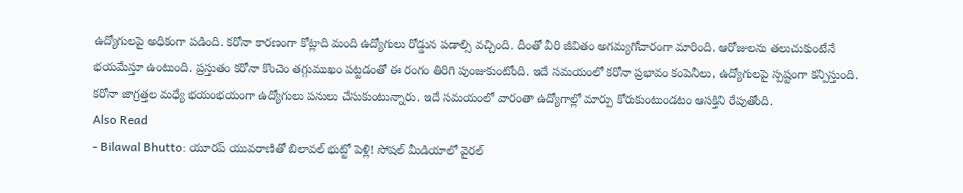ఉద్యోగులపై అధికంగా పడింది. కరోనా కారణంగా కోట్లాది మంది ఉద్యోగులు రోడ్డున పడాల్సి వచ్చింది. దీంతో వీరి జీవితం అగమ్యగోచారంగా మారింది. ఆరోజులను తలుచుకుంటేనే భయమేస్తూ ఉంటుంది. ప్రస్తుతం కరోనా కొంచెం తగ్గుముఖం పట్టడంతో ఈ రంగం తిరిగి పుంజుకుంటోంది. ఇదే సమయంలో కరోనా ప్రభావం కంపెనీలు, ఉద్యోగులపై స్పష్టంగా కన్పిస్తుంది. కరోనా జాగ్రత్తల మధ్యే భయంభయంగా ఉద్యోగులు పనులు చేసుకుంటున్నారు. ఇదే సమయంలో వారంతా ఉద్యోగాల్లో మార్పు కోరుకుంటుండటం ఆసక్తిని రేపుతోంది.
Also Read
- Bilawal Bhutto: యూరప్ యువరాణితో బిలావల్ భుట్టో పెళ్లి! సోషల్ మీడియాలో వైరల్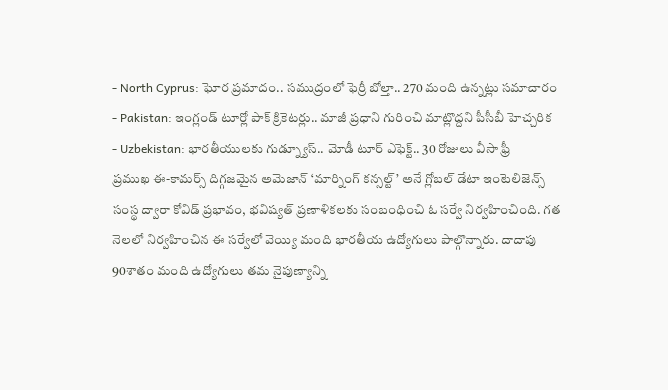- North Cyprus: ఘోర ప్రమాదం.. సముద్రంలో ఫెర్రీ బోల్తా.. 270 మంది ఉన్నట్లు సమాచారం
- Pakistan: ఇంగ్లండ్ టూర్లో పాక్ క్రికెటర్లు.. మాజీ ప్రధాని గురించి మాట్లొద్దని పీసీబీ హెచ్చరిక
- Uzbekistan: భారతీయులకు గుడ్న్యూస్.. మోడీ టూర్ ఎఫెక్ట్.. 30 రోజులు వీసా ఫ్రీ
ప్రముఖ ఈ-కామర్స్ దిగ్గజమైన అమెజాన్ ‘మార్నింగ్ కన్సల్ట్’ అనే గ్లోబల్ డేటా ఇంటెలిజెన్స్ సంస్థ ద్వారా కోవిడ్ ప్రభావం, భవిష్యత్ ప్రణాళికలకు సంబంధించి ఓ సర్వే నిర్వహించింది. గత నెలలో నిర్వహించిన ఈ సర్వేలో వెయ్యి మంది భారతీయ ఉద్యోగులు పాల్గొన్నారు. దాదాపు 90శాతం మంది ఉద్యోగులు తమ నైపుణ్యాన్ని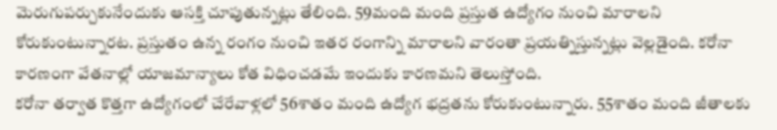మెరుగుపర్చుకునేందుకు ఆసక్తి చూపుతున్నట్లు తేలింది. 59మంది మంది ప్రస్తుత ఉద్యోగం నుంచి మారాలని కోరుకుంటున్నారట. ప్రస్తుతం ఉన్న రంగం నుంచి ఇతర రంగాన్ని మారాలని వారంతా ప్రయత్నిస్తున్నట్లు వెల్లడైంది. కరోనా కారణంగా వేతనాల్లో యాజమాన్యాలు కోత విధించడమే ఇందుకు కారణమని తెలుస్తోంది.
కరోనా తర్వాత కొత్తగా ఉద్యోగంలో చేరేవాళ్లలో 56శాతం మంది ఉద్యోగ భద్రతను కోరుకుంటున్నారు. 55శాతం మంది జీతాలకు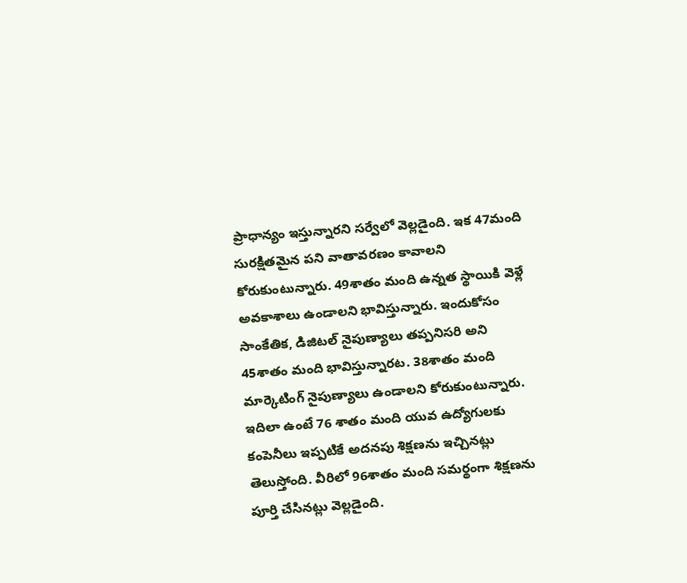ప్రాధాన్యం ఇస్తున్నారని సర్వేలో వెల్లడైంది. ఇక 47మంది సురక్షితమైన పని వాతావరణం కావాలని కోరుకుంటున్నారు. 49శాతం మంది ఉన్నత స్థాయికి వెళ్లే అవకాశాలు ఉండాలని భావిస్తున్నారు. ఇందుకోసం సాంకేతిక, డిజిటల్ నైపుణ్యాలు తప్పనిసరి అని 45శాతం మంది భావిస్తున్నారట. 38శాతం మంది మార్కెటింగ్ నైపుణ్యాలు ఉండాలని కోరుకుంటున్నారు.
ఇదిలా ఉంటే 76 శాతం మంది యువ ఉద్యోగులకు కంపెనీలు ఇప్పటికే అదనపు శిక్షణను ఇచ్చినట్లు తెలుస్తోంది. వీరిలో 96శాతం మంది సమర్థంగా శిక్షణను పూర్తి చేసినట్లు వెల్లడైంది.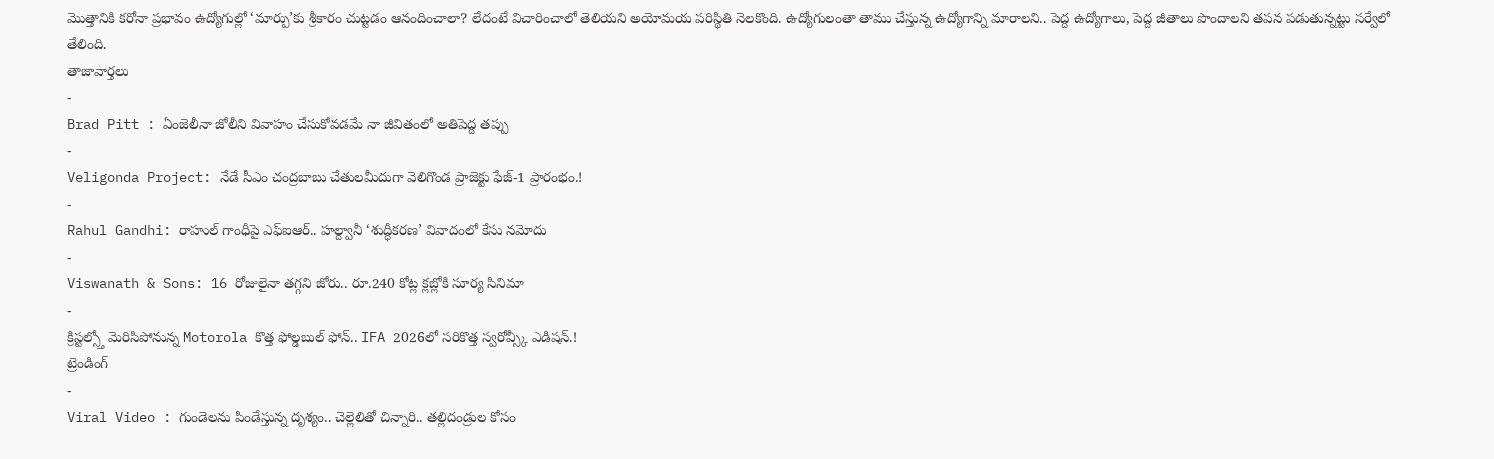మొత్తానికి కరోనా ప్రభావం ఉద్యోగుల్లో ‘మార్పు’కు శ్రీకారం చుట్టడం ఆనందించాలా? లేదంటే విచారించాలో తెలియని అయోమయ పరిస్థితి నెలకొంది. ఉద్యోగులంతా తాము చేస్తున్న ఉద్యోగాన్ని మారాలని.. పెద్ద ఉద్యోగాలు, పెద్ద జీతాలు పొందాలని తపన పడుతున్నట్టు సర్వేలో తేలింది.
తాజావార్తలు
-
Brad Pitt : ఏంజెలీనా జోలీని వివాహం చేసుకోవడమే నా జీవితంలో అతిపెద్ద తప్పు
-
Veligonda Project: నేడే సీఎం చంద్రబాబు చేతులమీదుగా వెలిగొండ ప్రాజెక్టు ఫేజ్-1 ప్రారంభం.!
-
Rahul Gandhi: రాహుల్ గాంధీపై ఎఫ్ఐఆర్.. హల్ద్వానీ ‘శుద్ధీకరణ’ వివాదంలో కేసు నమోదు
-
Viswanath & Sons: 16 రోజులైనా తగ్గని జోరు.. రూ.240 కోట్ల క్లబ్లోకి సూర్య సినిమా
-
క్రిస్టల్స్తో మెరిసిపోనున్న Motorola కొత్త ఫోల్డబుల్ ఫోన్.. IFA 2026లో సరికొత్త స్వరోవ్స్కీ ఎడిషన్.!
ట్రెండింగ్
-
Viral Video : గుండెలను పిండేస్తున్న దృశ్యం.. చెల్లెలితో చిన్నారి.. తల్లిదండ్రుల కోసం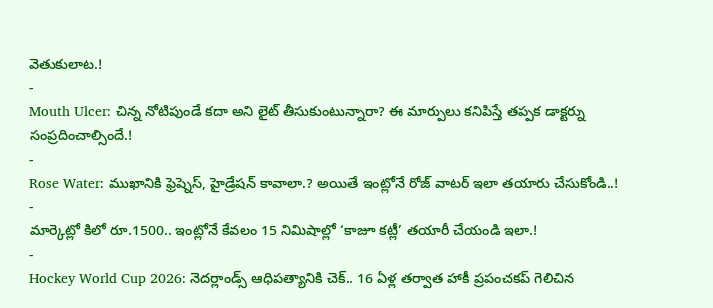వెతుకులాట.!
-
Mouth Ulcer: చిన్న నోటిపుండే కదా అని లైట్ తీసుకుంటున్నారా? ఈ మార్పులు కనిపిస్తే తప్పక డాక్టర్ను సంప్రదించాల్సిందే.!
-
Rose Water: ముఖానికి ఫ్రెష్నెస్, హైడ్రేషన్ కావాలా.? అయితే ఇంట్లోనే రోజ్ వాటర్ ఇలా తయారు చేసుకోండి..!
-
మార్కెట్లో కిలో రూ.1500.. ఇంట్లోనే కేవలం 15 నిమిషాల్లో ‘కాజూ కట్లీ’ తయారీ చేయండి ఇలా.!
-
Hockey World Cup 2026: నెదర్లాండ్స్ ఆధిపత్యానికి చెక్.. 16 ఏళ్ల తర్వాత హాకీ ప్రపంచకప్ గెలిచిన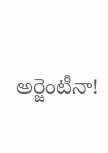అర్జెంటీనా!